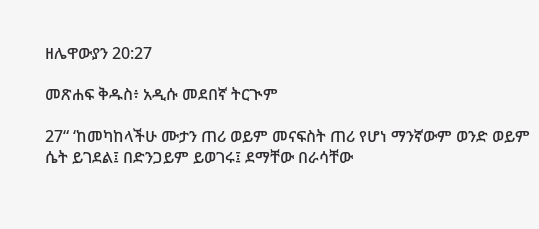ዘሌዋውያን 20:27

መጽሐፍ ቅዱስ፥ አዲሱ መደበኛ ትርጒም

27“ ‘ከመካከላችሁ ሙታን ጠሪ ወይም መናፍስት ጠሪ የሆነ ማንኛውም ወንድ ወይም ሴት ይገደል፤ በድንጋይም ይወገሩ፤ ደማቸው በራሳቸው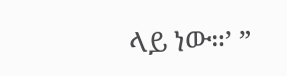ላይ ነው።’ ”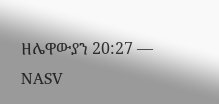ዘሌዋውያን 20:27 — NASV